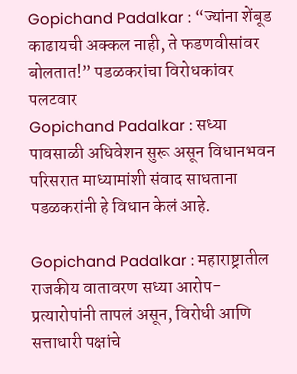Gopichand Padalkar : “ज्यांना शेंबूड काढायची अक्कल नाही, ते फडणवीसांवर बोलतात!” पडळकरांचा विरोधकांवर पलटवार
Gopichand Padalkar : सध्या पावसाळी अधिवेशन सुरू असून विधानभवन परिसरात माध्यामांशी संवाद साधताना पडळकरांनी हे विधान केलं आहे.

Gopichand Padalkar : महाराष्ट्रातील राजकीय वातावरण सध्या आरोप-प्रत्यारोपांनी तापलं असून, विरोधी आणि सत्ताधारी पक्षांचे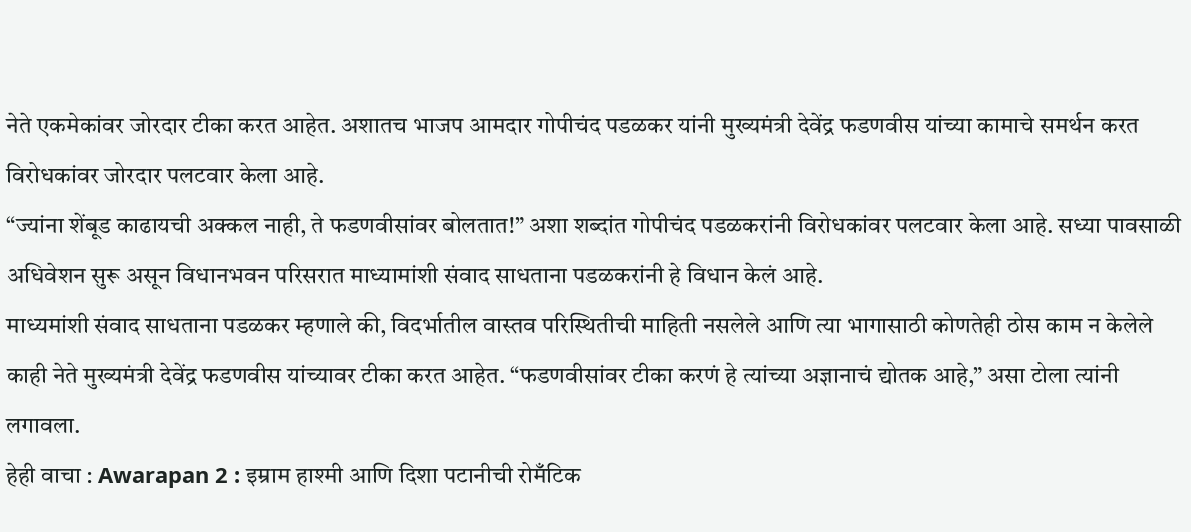नेते एकमेकांवर जोरदार टीका करत आहेत. अशातच भाजप आमदार गोपीचंद पडळकर यांनी मुख्यमंत्री देवेंद्र फडणवीस यांच्या कामाचे समर्थन करत विरोधकांवर जोरदार पलटवार केला आहे.
“ज्यांना शेंबूड काढायची अक्कल नाही, ते फडणवीसांवर बोलतात!” अशा शब्दांत गोपीचंद पडळकरांनी विरोधकांवर पलटवार केला आहे. सध्या पावसाळी अधिवेशन सुरू असून विधानभवन परिसरात माध्यामांशी संवाद साधताना पडळकरांनी हे विधान केलं आहे.
माध्यमांशी संवाद साधताना पडळकर म्हणाले की, विदर्भातील वास्तव परिस्थितीची माहिती नसलेले आणि त्या भागासाठी कोणतेही ठोस काम न केलेले काही नेते मुख्यमंत्री देवेंद्र फडणवीस यांच्यावर टीका करत आहेत. “फडणवीसांवर टीका करणं हे त्यांच्या अज्ञानाचं द्योतक आहे,” असा टोला त्यांनी लगावला.
हेही वाचा : Awarapan 2 : इम्राम हाश्मी आणि दिशा पटानीची रोमँटिक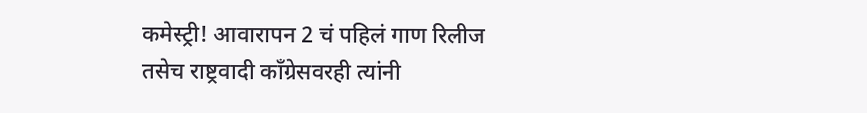कमेस्ट्री! आवारापन 2 चं पहिलं गाण रिलीज
तसेच राष्ट्रवादी काँग्रेसवरही त्यांनी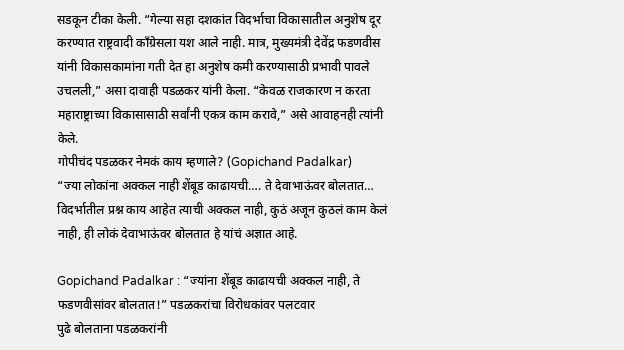सडकून टीका केली. “गेल्या सहा दशकांत विदर्भाचा विकासातील अनुशेष दूर करण्यात राष्ट्रवादी काँग्रेसला यश आले नाही. मात्र, मुख्यमंत्री देवेंद्र फडणवीस यांनी विकासकामांना गती देत हा अनुशेष कमी करण्यासाठी प्रभावी पावले उचलली,” असा दावाही पडळकर यांनी केला. “केवळ राजकारण न करता महाराष्ट्राच्या विकासासाठी सर्वांनी एकत्र काम करावे,” असे आवाहनही त्यांनी केले.
गोपीचंद पडळकर नेमकं काय म्हणाले? (Gopichand Padalkar)
“ज्या लोकांना अक्कल नाही शेंबूड काढायची…. ते देवाभाऊंवर बोलतात… विदर्भातील प्रश्न काय आहेत त्याची अक्कल नाही, कुठं अजून कुठलं काम केलं नाही, ही लोकं देवाभाऊंवर बोलतात हे यांचं अज्ञात आहे.

Gopichand Padalkar : “ज्यांना शेंबूड काढायची अक्कल नाही, ते फडणवीसांवर बोलतात!” पडळकरांचा विरोधकांवर पलटवार
पुढे बोलताना पडळकरांनी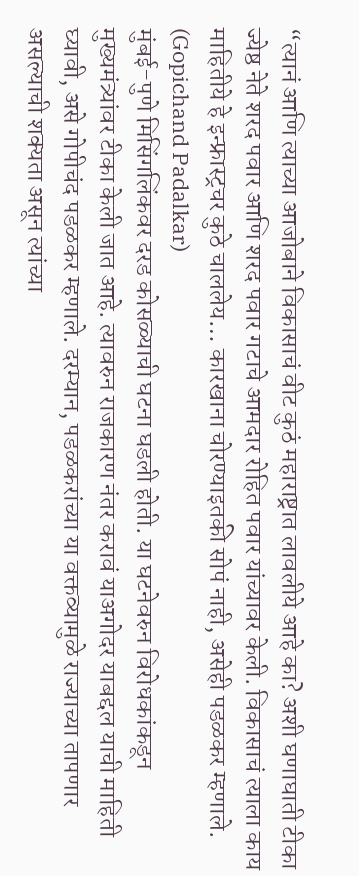“त्यानं आणि त्याच्या आजोबाने विकासाचं वीट कुठं महाराष्ट्रात लावलीये आहे का? अशी घणाघाती टीका ज्येष्ठ नेते शरद पवार आणि शरद पवार गटाचे आमदार रोहित पवार यांच्यावर केली. विकासाचं त्याला काय माहितीये हे इन्फ्रास्ट्रचर कुठे चाललेय… कारखाना चोरण्याइतकी सोपं नाही, असेही पडळकर म्हणाले. (Gopichand Padalkar)
मुंबई-पुणे मिसिंगलिंकवर दरड कोसळ्याची घटना घडली होती. या घटनेवरुन विरोधकांकडून मुख्यमंत्र्यांवर टीका केली जात आहे. त्यावरुन राजकारण नंतर करावं याअगोदर याबद्दल याची माहिती घ्यावी, असे गोपीचंद पडळकर म्हणाले. दरम्यान, पडळकरांच्या या वक्तव्यामुळे राज्याच्या तापणार असल्याची शक्यता असून त्यांच्या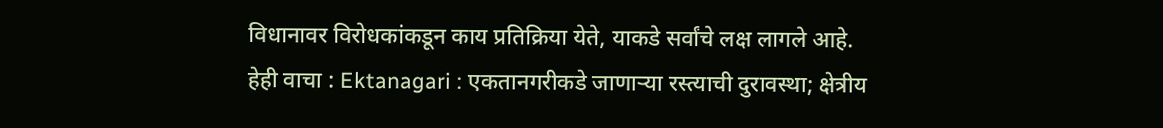विधानावर विरोधकांकडून काय प्रतिक्रिया येते, याकडे सर्वांचे लक्ष लागले आहे.
हेही वाचा : Ektanagari : एकतानगरीकडे जाणाऱ्या रस्त्याची दुरावस्था; क्षेत्रीय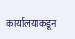कार्यालयाकडून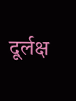दूर्लक्ष